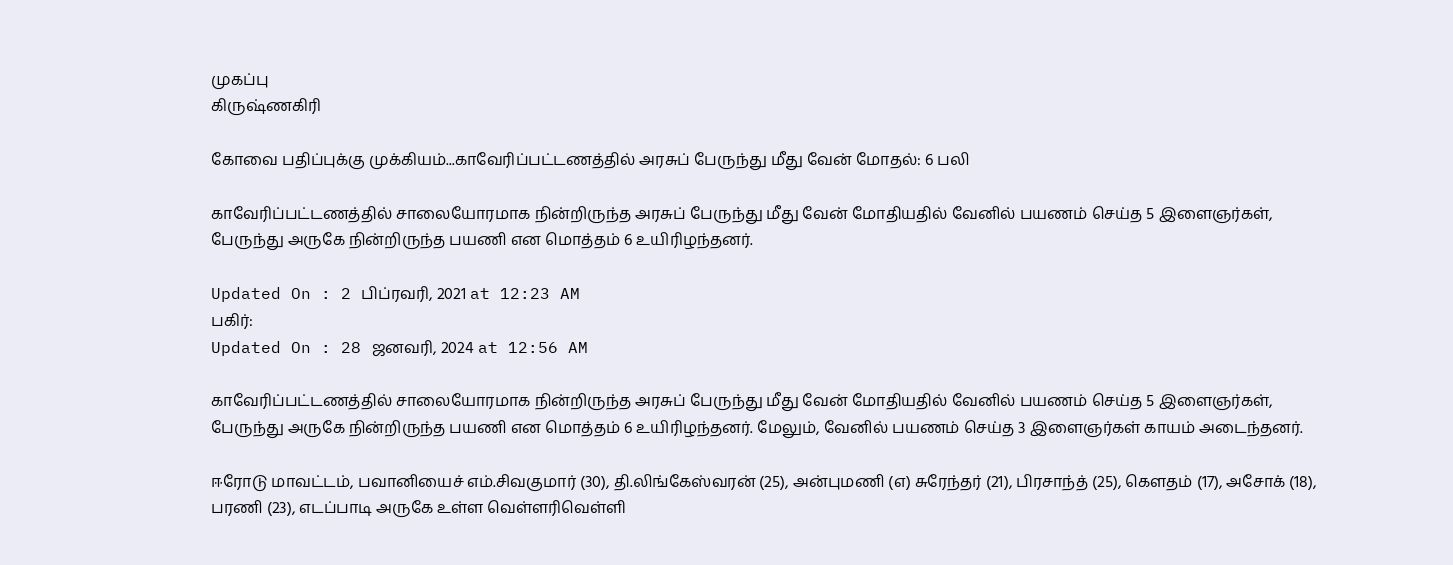முகப்பு
கிருஷ்ணகிரி

கோவை பதிப்புக்கு முக்கியம்...காவேரிப்பட்டணத்தில் அரசுப் பேருந்து மீது வேன் மோதல்: 6 பலி

காவேரிப்பட்டணத்தில் சாலையோரமாக நின்றிருந்த அரசுப் பேருந்து மீது வேன் மோதியதில் வேனில் பயணம் செய்த 5 இளைஞர்கள், பேருந்து அருகே நின்றிருந்த பயணி என மொத்தம் 6 உயிரிழந்தனர்.

Updated On : 2 பிப்ரவரி, 2021 at 12:23 AM
பகிர்:
Updated On : 28 ஜனவரி, 2024 at 12:56 AM

காவேரிப்பட்டணத்தில் சாலையோரமாக நின்றிருந்த அரசுப் பேருந்து மீது வேன் மோதியதில் வேனில் பயணம் செய்த 5 இளைஞர்கள், பேருந்து அருகே நின்றிருந்த பயணி என மொத்தம் 6 உயிரிழந்தனர். மேலும், வேனில் பயணம் செய்த 3 இளைஞர்கள் காயம் அடைந்தனர்.

ஈரோடு மாவட்டம், பவானியைச் எம்.சிவகுமார் (30), தி.லிங்கேஸ்வரன் (25), அன்புமணி (எ) சுரேந்தர் (21), பிரசாந்த் (25), கெளதம் (17), அசோக் (18), பரணி (23), எடப்பாடி அருகே உள்ள வெள்ளரிவெள்ளி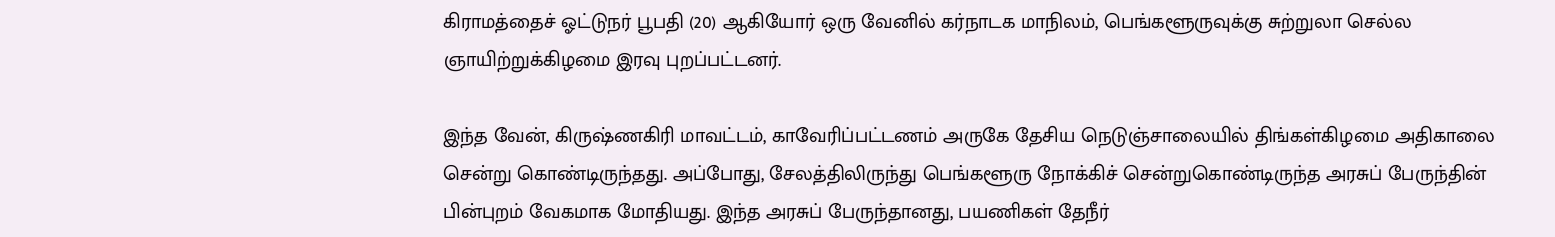கிராமத்தைச் ஓட்டுநர் பூபதி (20) ஆகியோர் ஒரு வேனில் கர்நாடக மாநிலம், பெங்களூருவுக்கு சுற்றுலா செல்ல ஞாயிற்றுக்கிழமை இரவு புறப்பட்டனர்.

இந்த வேன், கிருஷ்ணகிரி மாவட்டம், காவேரிப்பட்டணம் அருகே தேசிய நெடுஞ்சாலையில் திங்கள்கிழமை அதிகாலை சென்று கொண்டிருந்தது. அப்போது, சேலத்திலிருந்து பெங்களூரு நோக்கிச் சென்றுகொண்டிருந்த அரசுப் பேருந்தின் பின்புறம் வேகமாக மோதியது. இந்த அரசுப் பேருந்தானது, பயணிகள் தேநீர்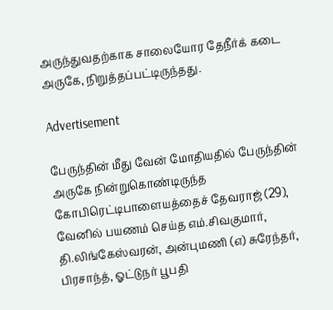அருந்துவதற்காக சாலையோர தேநீர்க் கடை அருகே, நிறுத்தப்பட்டிருந்தது.

Advertisement

பேருந்தின் மீது வேன் மோதியதில் பேருந்தின் அருகே நின்றுகொண்டிருந்த கோபிரெட்டிபாளையத்தைச் தேவராஜ் (29), வேனில் பயணம் செய்த எம்.சிவகுமார், தி.லிங்கேஸ்வரன், அன்புமணி (எ) சுரேந்தர், பிரசாந்த், ஓட்டுநர் பூபதி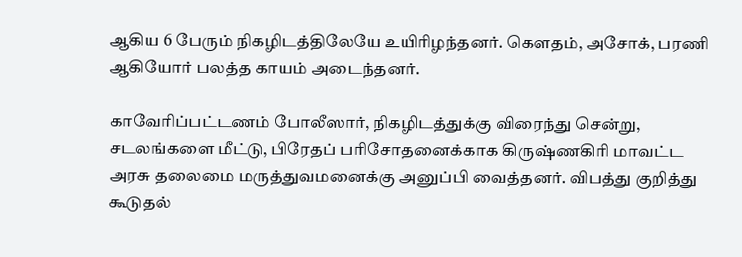ஆகிய 6 பேரும் நிகழிடத்திலேயே உயிரிழந்தனர். கெளதம், அசோக், பரணி ஆகியோர் பலத்த காயம் அடைந்தனர்.

காவேரிப்பட்டணம் போலீஸார், நிகழிடத்துக்கு விரைந்து சென்று, சடலங்களை மீட்டு, பிரேதப் பரிசோதனைக்காக கிருஷ்ணகிரி மாவட்ட அரசு தலைமை மருத்துவமனைக்கு அனுப்பி வைத்தனர். விபத்து குறித்து கூடுதல்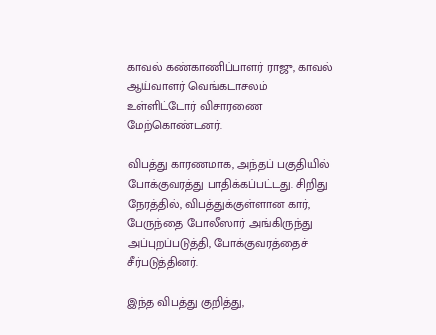காவல் கண்காணிப்பாளர் ராஜு, காவல் ஆய்வாளர் வெங்கடாசலம் உள்ளிட்டோர் விசாரணை மேற்கொண்டனர்.

விபத்து காரணமாக, அந்தப் பகுதியில் போக்குவரத்து பாதிக்கப்பட்டது. சிறிது நேரத்தில், விபத்துக்குள்ளான கார், பேருந்தை போலீஸார் அங்கிருந்து அப்புறப்படுத்தி, போக்குவரத்தைச் சீர்படுத்தினர்.

இந்த விபத்து குறித்து,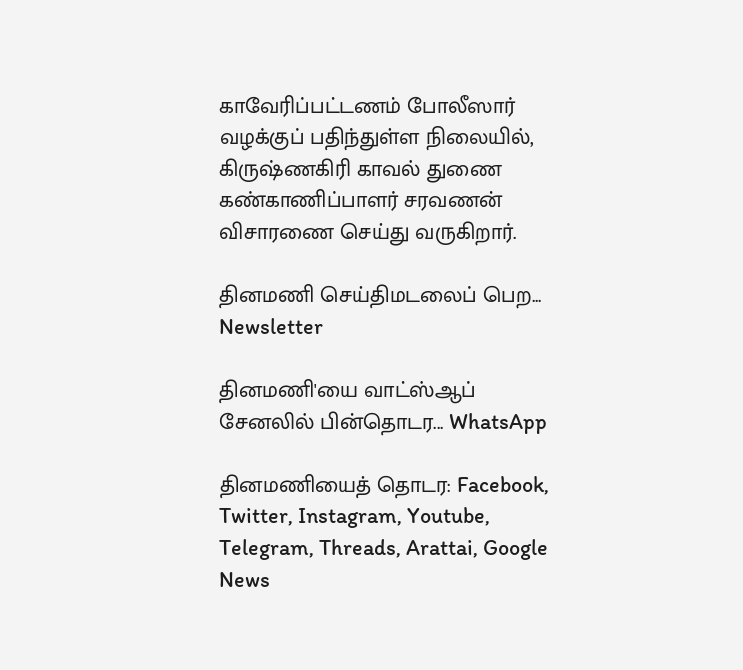காவேரிப்பட்டணம் போலீஸார் வழக்குப் பதிந்துள்ள நிலையில், கிருஷ்ணகிரி காவல் துணை கண்காணிப்பாளர் சரவணன் விசாரணை செய்து வருகிறார்.

தினமணி செய்திமடலைப் பெற... Newsletter

தினமணி'யை வாட்ஸ்ஆப் சேனலில் பின்தொடர... WhatsApp

தினமணியைத் தொடர: Facebook, Twitter, Instagram, Youtube, Telegram, Threads, Arattai, Google News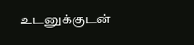உடனுக்குடன்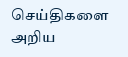செய்திகளை அறிய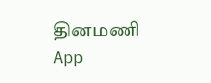தினமணி App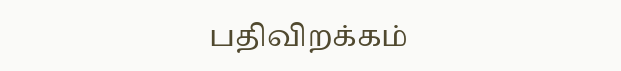பதிவிறக்கம்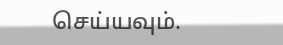செய்யவும்.